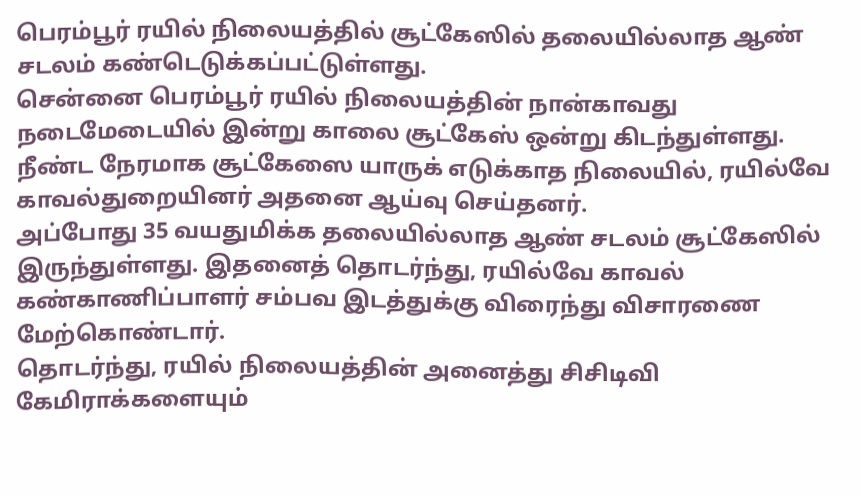பெரம்பூர் ரயில் நிலையத்தில் சூட்கேஸில் தலையில்லாத ஆண் சடலம் கண்டெடுக்கப்பட்டுள்ளது.
சென்னை பெரம்பூர் ரயில் நிலையத்தின் நான்காவது நடைமேடையில் இன்று காலை சூட்கேஸ் ஒன்று கிடந்துள்ளது. நீண்ட நேரமாக சூட்கேஸை யாருக் எடுக்காத நிலையில், ரயில்வே காவல்துறையினர் அதனை ஆய்வு செய்தனர்.
அப்போது 35 வயதுமிக்க தலையில்லாத ஆண் சடலம் சூட்கேஸில் இருந்துள்ளது. இதனைத் தொடர்ந்து, ரயில்வே காவல் கண்காணிப்பாளர் சம்பவ இடத்துக்கு விரைந்து விசாரணை மேற்கொண்டார்.
தொடர்ந்து, ரயில் நிலையத்தின் அனைத்து சிசிடிவி கேமிராக்களையும்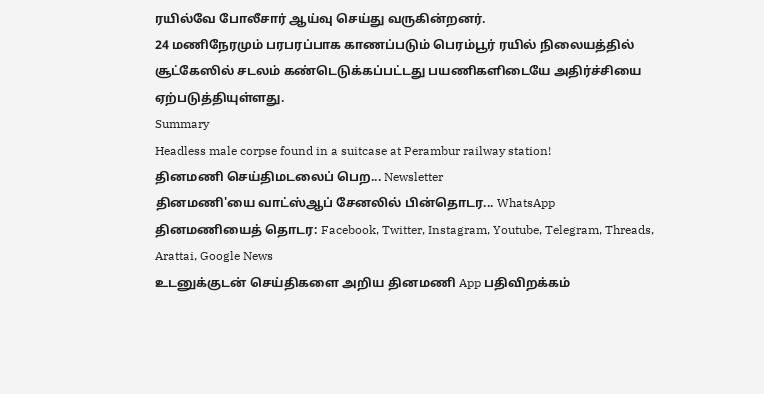ரயில்வே போலீசார் ஆய்வு செய்து வருகின்றனர்.
24 மணிநேரமும் பரபரப்பாக காணப்படும் பெரம்பூர் ரயில் நிலையத்தில் சூட்கேஸில் சடலம் கண்டெடுக்கப்பட்டது பயணிகளிடையே அதிர்ச்சியை ஏற்படுத்தியுள்ளது.
Summary
Headless male corpse found in a suitcase at Perambur railway station!
தினமணி செய்திமடலைப் பெற... Newsletter
தினமணி'யை வாட்ஸ்ஆப் சேனலில் பின்தொடர... WhatsApp
தினமணியைத் தொடர: Facebook, Twitter, Instagram, Youtube, Telegram, Threads, Arattai, Google News
உடனுக்குடன் செய்திகளை அறிய தினமணி App பதிவிறக்கம்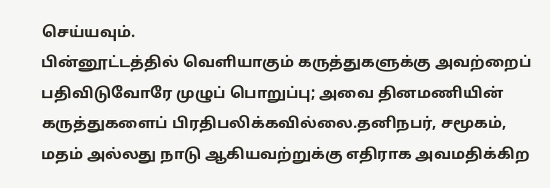செய்யவும்.
பின்னூட்டத்தில் வெளியாகும் கருத்துகளுக்கு அவற்றைப் பதிவிடுவோரே முழுப் பொறுப்பு; அவை தினமணியின் கருத்துகளைப் பிரதிபலிக்கவில்லை.தனிநபர், சமூகம், மதம் அல்லது நாடு ஆகியவற்றுக்கு எதிராக அவமதிக்கிற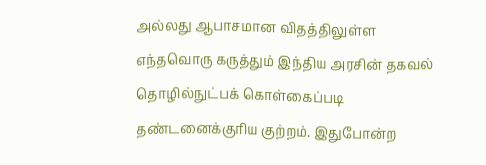அல்லது ஆபாசமான விதத்திலுள்ள எந்தவொரு கருத்தும் இந்திய அரசின் தகவல் தொழில்நுட்பக் கொள்கைப்படி தண்டனைக்குரிய குற்றம். இதுபோன்ற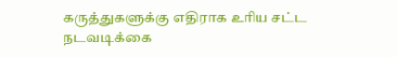கருத்துகளுக்கு எதிராக உரிய சட்ட நடவடிக்கை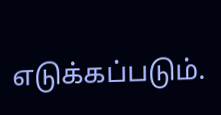எடுக்கப்படும்.